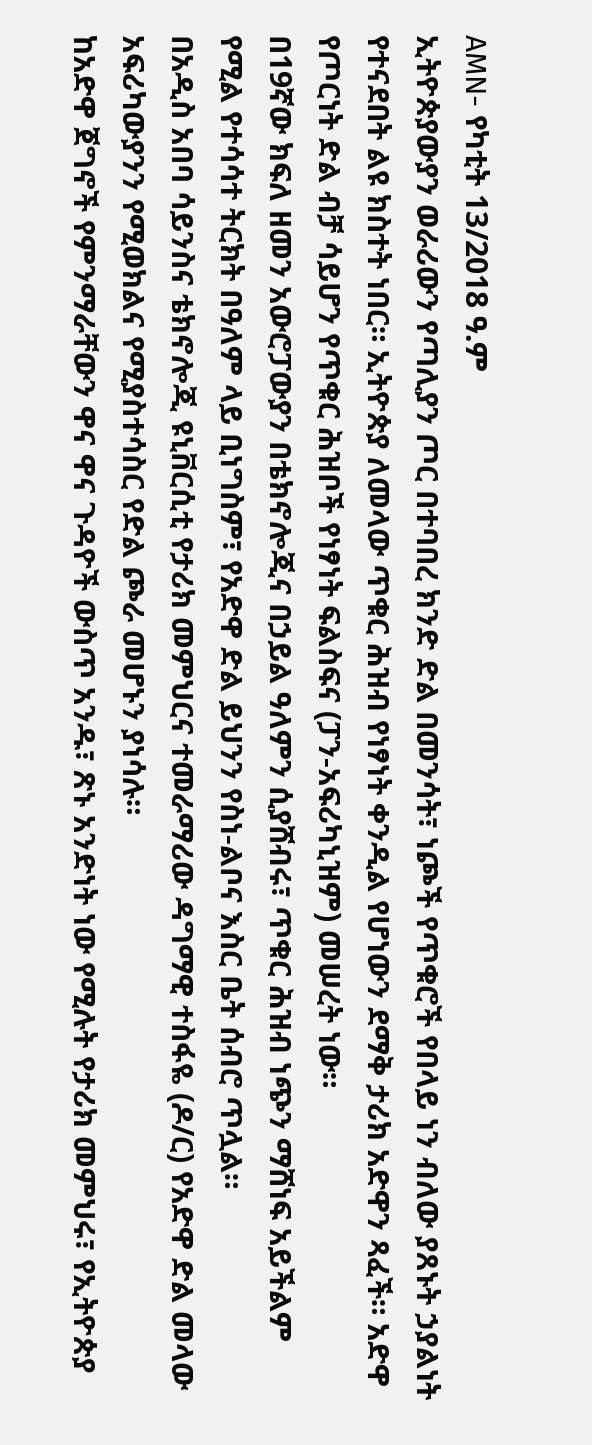AMN- የካቲት 13/2018 ዓ.ም
ኢትዮጵያውያን ወራሪውን የጣሊያን ጦር በተባበረ ክንድ ድል በመንሳት፣ ነጮች የጥቁሮች የበላይ ነን ብለው ያጸኑት ኃያልነት የተናደበት ልዩ ክስተት ነበር። ኢትዮጵያ ለመላው ጥቁር ሕዝብ የነፃነት ቀንዲል የሆነውን ደማቅ ታሪክ አድዋን ጻፈች። አድዋ የጦርነት ድል ብቻ ሳይሆን የጥቁር ሕዝቦች የነፃነት ፍልስፍና (ፓን-አፍሪካኒዝም) መሠረት ነው።
በ19ኛው ክፍለ ዘመን አውሮፓውያን በቴክኖሎጂና በኃይል ዓለምን ሲያሸብሩ፣ ጥቁር ሕዝብ ነጭን ማሸነፍ አይችልም የሚል የተሳሳተ ትርክት በዓለም ላይ ቢነግስም፣ የአድዋ ድል ይህንን የስነ-ልቦና እስር ቤት ሰብሮ ጥሏል።
በአዲስ አበባ ሳይንስና ቴክኖሎጂ ዩኒቨርሲቲ የታሪክ መምህርና ተመራማሪው ዳግማዊ ተስፋዬ (ዶ/ር) የአድዋ ድል መላው አፍሪካውያንን የሚወክልና የሚያስተሳስር የድል ጮራ መሆኑን ያነሳሉ።
ከአድዋ ጀግኖች የምንማራቸውን ዋና ዋና ጉዳዮች ውስጥ አንዱ፣ ጽኑ አንድነት ነው የሚሉት የታሪክ መምህሩ፣ የኢትዮጵያ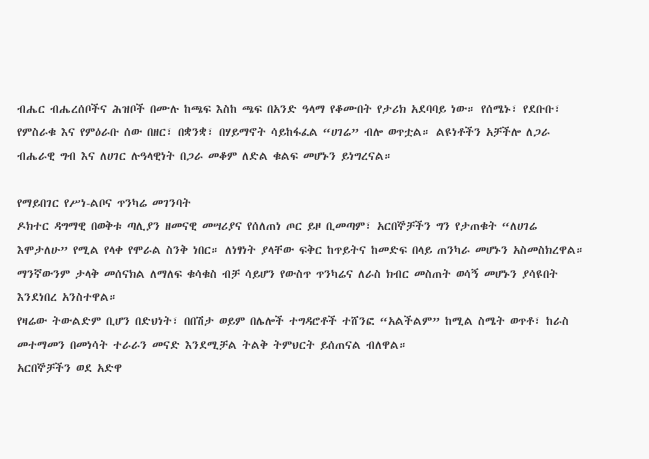ብሔር ብሔረሰቦችና ሕዝቦች በሙሉ ከጫፍ እስከ ጫፍ በአንድ ዓላማ የቆሙበት የታሪክ አደባባይ ነው። የሰሜኑ፣ የደቡቡ፣ የምስራቁ እና የምዕራቡ ሰው በዘር፣ በቋንቋ፣ በሃይማኖት ሳይከፋፈል “ሀገሬ” ብሎ ወጥቷል። ልዩነቶችን አቻችሎ ለጋራ ብሔራዊ ግብ እና ለሀገር ሉዓላዊነት በጋራ መቆም ለድል ቁልፍ መሆኑን ይነግረናል።

የማይበገር የሥነ-ልቦና ጥንካሬ መገንባት
ዶክተር ዳግማዊ በወቅቱ ጣሊያን ዘመናዊ መሣሪያና የሰለጠነ ጦር ይዞ ቢመጣም፣ አርበኞቻችን ግን የታጠቁት “ለሀገሬ እሞታለሁ” የሚል የላቀ የሞራል ስንቅ ነበር። ለነፃነት ያላቸው ፍቅር ከጥይትና ከመድፍ በላይ ጠንካራ መሆኑን አስመስክረዋል። ማንኛውንም ታላቅ መሰናክል ለማለፍ ቁሳቁስ ብቻ ሳይሆን የውስጥ ጥንካሬና ለራስ ክብር መስጠት ወሳኝ መሆኑን ያሳዩበት እንደነበረ አንስተዋል።
የዛሬው ትውልድም ቢሆን በድህነት፣ በበሽታ ወይም በሌሎች ተግዳሮቶች ተሸንፎ “አልችልም” ከሚል ስሜት ወጥቶ፣ ከራስ መተማመን በመነሳት ተራራን መናድ እንደሚቻል ትልቅ ትምህርት ይሰጠናል ብለዋል።
አርበኞቻችን ወደ አድዋ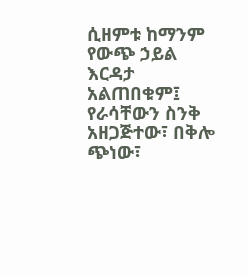ሲዘምቱ ከማንም የውጭ ኃይል እርዳታ አልጠበቁም፤ የራሳቸውን ስንቅ አዘጋጅተው፣ በቅሎ ጭነው፣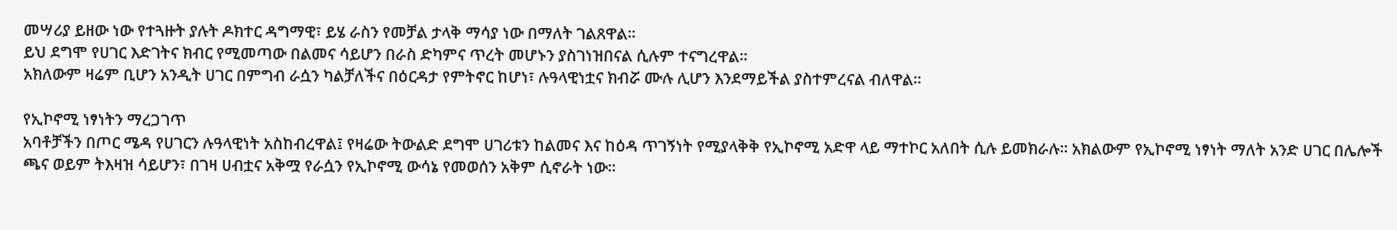መሣሪያ ይዘው ነው የተጓዙት ያሉት ዶክተር ዳግማዊ፣ ይሄ ራስን የመቻል ታላቅ ማሳያ ነው በማለት ገልጸዋል።
ይህ ደግሞ የሀገር እድገትና ክብር የሚመጣው በልመና ሳይሆን በራስ ድካምና ጥረት መሆኑን ያስገነዝበናል ሲሉም ተናግረዋል፡፡
አክለውም ዛሬም ቢሆን አንዲት ሀገር በምግብ ራሷን ካልቻለችና በዕርዳታ የምትኖር ከሆነ፣ ሉዓላዊነቷና ክብሯ ሙሉ ሊሆን እንደማይችል ያስተምረናል ብለዋል።

የኢኮኖሚ ነፃነትን ማረጋገጥ
አባቶቻችን በጦር ሜዳ የሀገርን ሉዓላዊነት አስከብረዋል፤ የዛሬው ትውልድ ደግሞ ሀገሪቱን ከልመና እና ከዕዳ ጥገኝነት የሚያላቅቅ የኢኮኖሚ አድዋ ላይ ማተኮር አለበት ሲሉ ይመክራሉ። አክልውም የኢኮኖሚ ነፃነት ማለት አንድ ሀገር በሌሎች ጫና ወይም ትእዛዝ ሳይሆን፣ በገዛ ሀብቷና አቅሟ የራሷን የኢኮኖሚ ውሳኔ የመወሰን አቅም ሲኖራት ነው።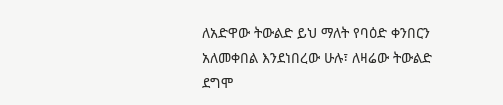ለአድዋው ትውልድ ይህ ማለት የባዕድ ቀንበርን አለመቀበል እንደነበረው ሁሉ፣ ለዛሬው ትውልድ ደግሞ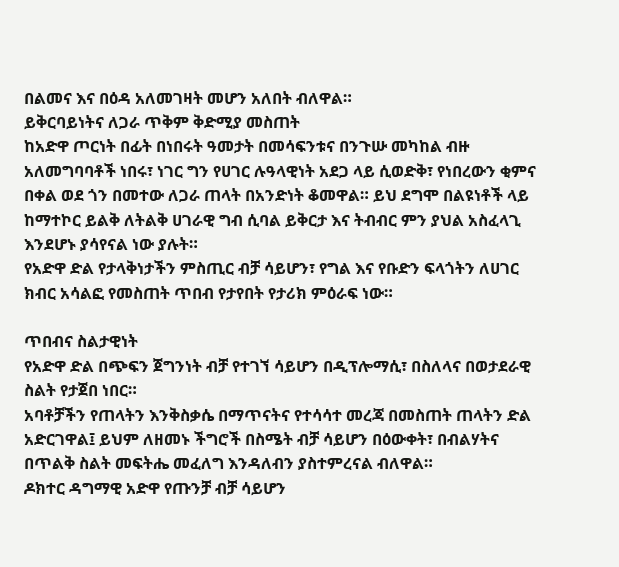በልመና እና በዕዳ አለመገዛት መሆን አለበት ብለዋል።
ይቅርባይነትና ለጋራ ጥቅም ቅድሚያ መስጠት
ከአድዋ ጦርነት በፊት በነበሩት ዓመታት በመሳፍንቱና በንጉሡ መካከል ብዙ አለመግባባቶች ነበሩ፣ ነገር ግን የሀገር ሉዓላዊነት አደጋ ላይ ሲወድቅ፣ የነበረውን ቂምና በቀል ወደ ጎን በመተው ለጋራ ጠላት በአንድነት ቆመዋል። ይህ ደግሞ በልዩነቶች ላይ ከማተኮር ይልቅ ለትልቅ ሀገራዊ ግብ ሲባል ይቅርታ እና ትብብር ምን ያህል አስፈላጊ እንደሆኑ ያሳየናል ነው ያሉት።
የአድዋ ድል የታላቅነታችን ምስጢር ብቻ ሳይሆን፣ የግል እና የቡድን ፍላጎትን ለሀገር ክብር አሳልፎ የመስጠት ጥበብ የታየበት የታሪክ ምዕራፍ ነው።

ጥበብና ስልታዊነት
የአድዋ ድል በጭፍን ጀግንነት ብቻ የተገኘ ሳይሆን በዲፕሎማሲ፣ በስለላና በወታደራዊ ስልት የታጀበ ነበር።
አባቶቻችን የጠላትን እንቅስቃሴ በማጥናትና የተሳሳተ መረጃ በመስጠት ጠላትን ድል አድርገዋል፤ ይህም ለዘመኑ ችግሮች በስሜት ብቻ ሳይሆን በዕውቀት፣ በብልሃትና በጥልቅ ስልት መፍትሔ መፈለግ እንዳለብን ያስተምረናል ብለዋል።
ዶክተር ዳግማዊ አድዋ የጡንቻ ብቻ ሳይሆን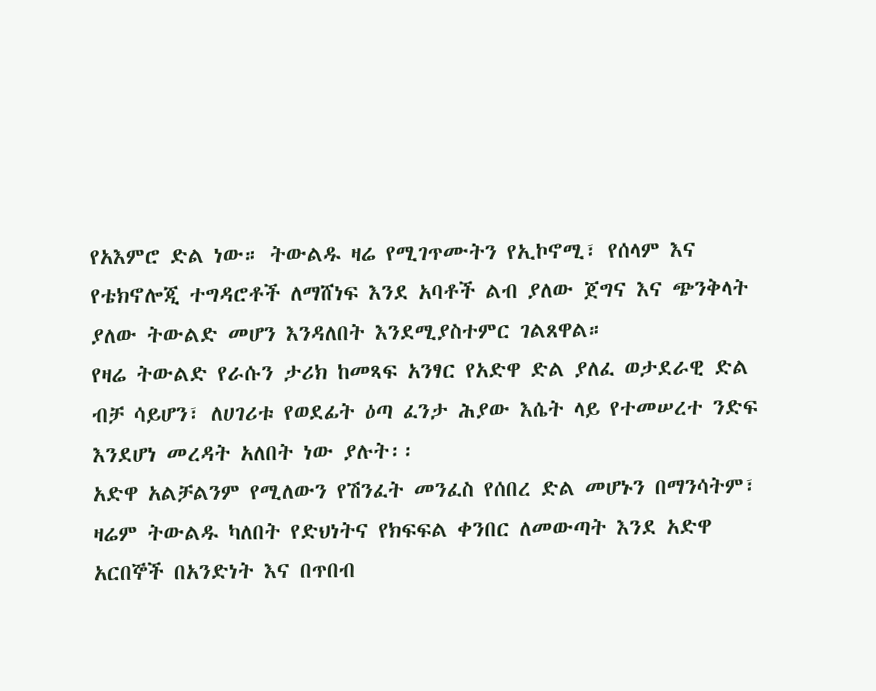የአእምሮ ድል ነው። ትውልዱ ዛሬ የሚገጥሙትን የኢኮኖሚ፣ የሰላም እና የቴክኖሎጂ ተግዳሮቶች ለማሸነፍ እንደ አባቶች ልብ ያለው ጀግና እና ጭንቅላት ያለው ትውልድ መሆን እንዳለበት እንደሚያስተምር ገልጸዋል።
የዛሬ ትውልድ የራሱን ታሪክ ከመጻፍ አንፃር የአድዋ ድል ያለፈ ወታደራዊ ድል ብቻ ሳይሆን፣ ለሀገሪቱ የወደፊት ዕጣ ፈንታ ሕያው እሴት ላይ የተመሠረተ ንድፍ እንደሆነ መረዳት አለበት ነው ያሉት፡፡
አድዋ አልቻልንም የሚለውን የሽንፈት መንፈስ የሰበረ ድል መሆኑን በማንሳትም፣ ዛሬም ትውልዱ ካለበት የድህነትና የክፍፍል ቀንበር ለመውጣት እንደ አድዋ አርበኞች በአንድነት እና በጥበብ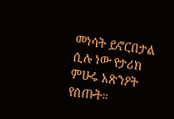መነሳት ይኖርበታል ሲሉ ነው የታሪክ ምሁሩ አጽንዖት የሰጡት።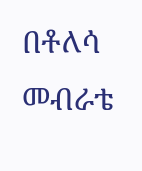በቶለሳ መብራቴ